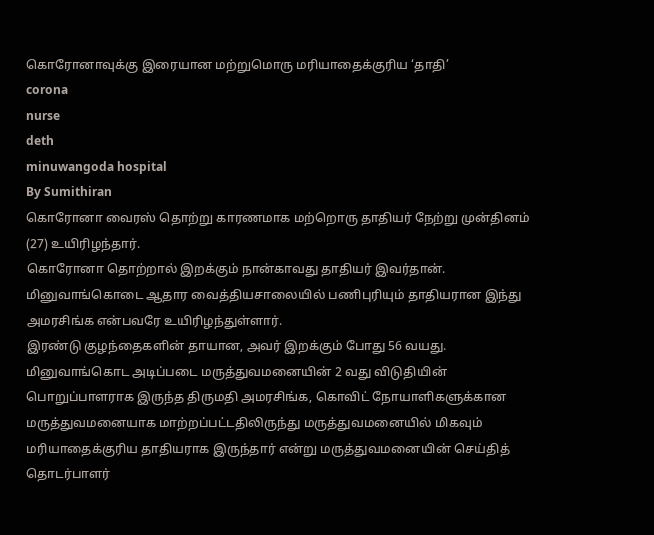கொரோனாவுக்கு இரையான மற்றுமொரு மரியாதைக்குரிய ‘தாதி’
corona
nurse
deth
minuwangoda hospital
By Sumithiran
கொரோனா வைரஸ் தொற்று காரணமாக மற்றொரு தாதியர் நேற்று முன்தினம் (27) உயிரிழந்தார்.
கொரோனா தொற்றால் இறக்கும் நான்காவது தாதியர் இவர்தான்.
மினுவாங்கொடை ஆதார வைத்தியசாலையில் பணிபுரியும் தாதியரான இந்து அமரசிங்க என்பவரே உயிரிழந்துள்ளார்.
இரண்டு குழந்தைகளின் தாயான, அவர் இறக்கும் போது 56 வயது.
மினுவாங்கொட அடிப்படை மருத்துவமனையின் 2 வது விடுதியின் பொறுப்பாளராக இருந்த திருமதி அமரசிங்க, கொவிட் நோயாளிகளுக்கான மருத்துவமனையாக மாற்றப்பட்டதிலிருந்து மருத்துவமனையில் மிகவும் மரியாதைக்குரிய தாதியராக இருந்தார் என்று மருத்துவமனையின் செய்தித் தொடர்பாளர்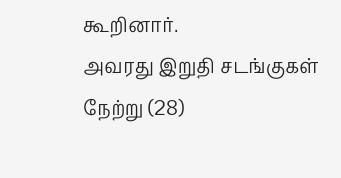கூறினார்.
அவரது இறுதி சடங்குகள் நேற்று (28)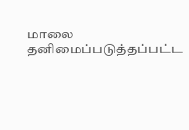மாலை தனிமைப்படுத்தப்பட்ட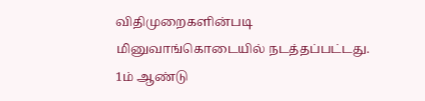விதிமுறைகளின்படி மினுவாங்கொடையில் நடத்தப்பட்டது.
1ம் ஆண்டு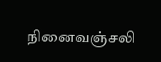நினைவஞ்சலி